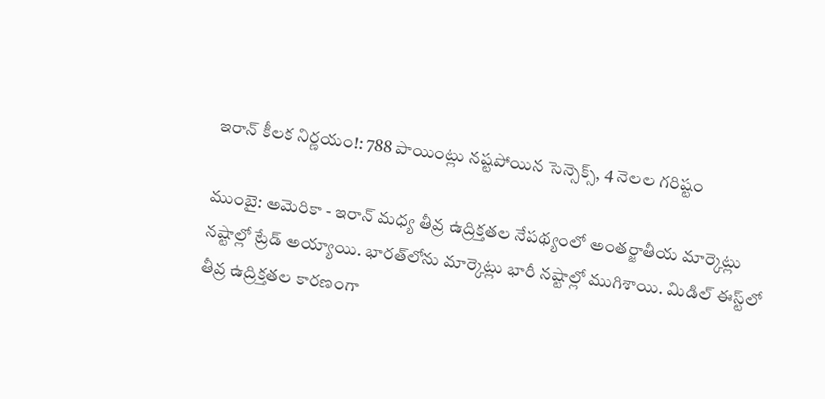ఇరాన్ కీలక నిర్ణయం!: 788 పాయింట్లు నష్టపోయిన సెన్సెక్స్, 4 నెలల గరిష్టం

ముంబై: అమెరికా - ఇరాన్ మధ్య తీవ్ర ఉద్రిక్తతల నేపథ్యంలో అంతర్జాతీయ మార్కెట్లు నష్టాల్లో ట్రేడ్ అయ్యాయి. భారత్‌లోను మార్కెట్లు భారీ నష్టాల్లో ముగిశాయి. మిడిల్ ఈస్ట్‌లో తీవ్ర ఉద్రిక్తతల కారణంగా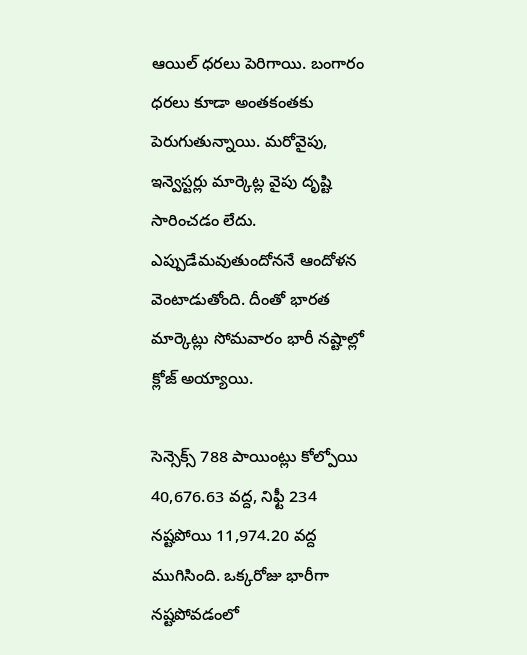ఆయిల్ ధరలు పెరిగాయి. బంగారం ధరలు కూడా అంతకంతకు పెరుగుతున్నాయి. మరోవైపు, ఇన్వెస్టర్లు మార్కెట్ల వైపు దృష్టి సారించడం లేదు. ఎప్పుడేమవుతుందోననే ఆందోళన వెంటాడుతోంది. దీంతో భారత మార్కెట్లు సోమవారం భారీ నష్టాల్లో క్లోజ్ అయ్యాయి.

సెన్సెక్స్ 788 పాయింట్లు కోల్పోయి 40,676.63 వద్ద, నిఫ్టీ 234 నష్టపోయి 11,974.20 వద్ద ముగిసింది. ఒక్కరోజు భారీగా నష్టపోవడంలో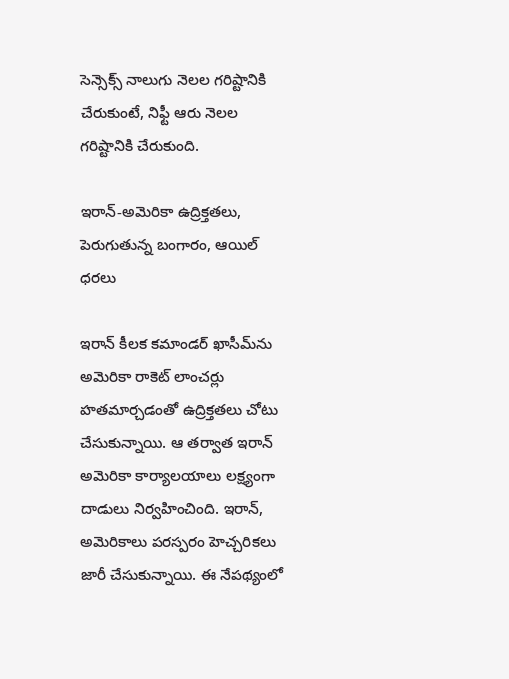సెన్సెక్స్ నాలుగు నెలల గరిష్టానికి చేరుకుంటే, నిఫ్టీ ఆరు నెలల గరిష్టానికి చేరుకుంది.

ఇరాన్-అమెరికా ఉద్రిక్తతలు, పెరుగుతున్న బంగారం, ఆయిల్ ధరలు

ఇరాన్ కీలక కమాండర్ ఖాసీమ్‌ను అమెరికా రాకెట్ లాంచర్లు హతమార్చడంతో ఉద్రిక్తతలు చోటు చేసుకున్నాయి. ఆ తర్వాత ఇరాన్ అమెరికా కార్యాలయాలు లక్ష్యంగా దాడులు నిర్వహించింది. ఇరాన్, అమెరికాలు పరస్పరం హెచ్చరికలు జారీ చేసుకున్నాయి. ఈ నేపథ్యంలో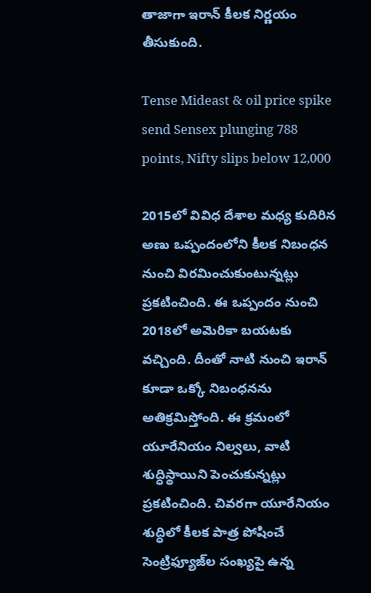తాజాగా ఇరాన్ కీలక నిర్ణయం తీసుకుంది.

Tense Mideast & oil price spike send Sensex plunging 788 points, Nifty slips below 12,000

2015లో వివిధ దేశాల మధ్య కుదిరిన అణు ఒప్పందంలోని కీలక నిబంధన నుంచి విరమించుకుంటున్నట్లు ప్రకటించింది. ఈ ఒప్పందం నుంచి 2018లో అమెరికా బయటకు వచ్చింది. దీంతో నాటి నుంచి ఇరాన్ కూడా ఒక్కో నిబంధనను అతిక్రమిస్తోంది. ఈ క్రమంలో యూరేనియం నిల్వలు, వాటి శుద్ధిస్థాయిని పెంచుకున్నట్లు ప్రకటించింది. చివరగా యూరేనియం శుద్ధిలో కీలక పాత్ర పోషించే సెంట్రిఫ్యూజ్‌ల సంఖ్యపై ఉన్న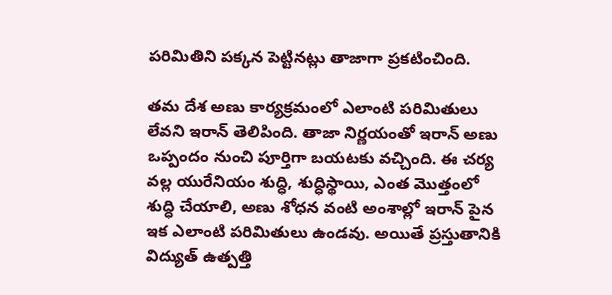పరిమితిని పక్కన పెట్టినట్లు తాజాగా ప్రకటించింది.

తమ దేశ అణు కార్యక్రమంలో ఎలాంటి పరిమితులు లేవని ఇరాన్ తెలిపింది. తాజా నిర్ణయంతో ఇరాన్ అణు ఒప్పందం నుంచి పూర్తిగా బయటకు వచ్చింది. ఈ చర్య వల్ల యురేనియం శుద్ధి, శుద్ధిస్థాయి, ఎంత మొత్తంలో శుద్ధి చేయాలి, అణు శోధన వంటి అంశాల్లో ఇరాన్ పైన ఇక ఎలాంటి పరిమితులు ఉండవు. అయితే ప్రస్తుతానికి విద్యుత్ ఉత్పత్తి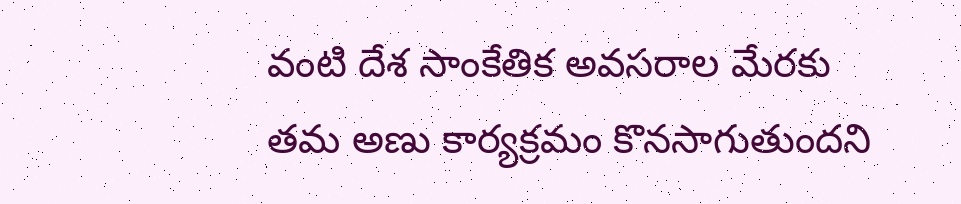వంటి దేశ సాంకేతిక అవసరాల మేరకు తమ అణు కార్యక్రమం కొనసాగుతుందని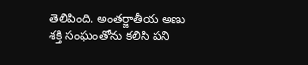తెలిపింది. అంతర్జాతీయ అణు శక్తి సంఘంతోను కలిసి పని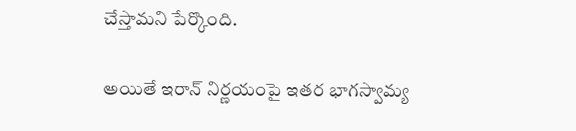చేస్తామని పేర్కొంది.

అయితే ఇరాన్ నిర్ణయంపై ఇతర భాగస్వామ్య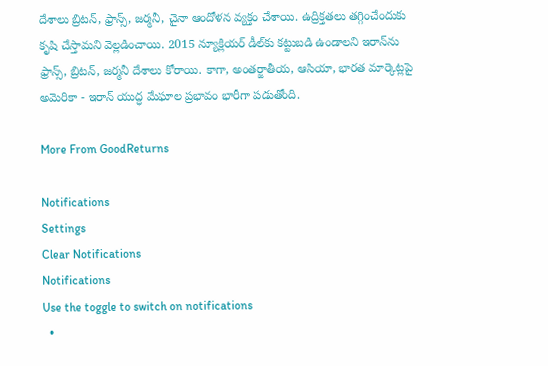దేశాలు బ్రిటన్, ఫ్రాన్స్, జర్మనీ, చైనా ఆందోళన వ్యక్తం చేశాయి. ఉద్రిక్తతలు తగ్గించేందుకు కృషి చేస్తామని వెల్లడించాయి. 2015 న్యూక్లియర్ డీల్‌కు కట్టుబడి ఉండాలని ఇరాన్‌ను ఫ్రాన్స్, బ్రిటన్, జర్మనీ దేశాలు కోరాయి. కాగా, అంతర్జాతీయ, ఆసియా, భారత మార్కెట్లపై అమెరికా - ఇరాన్ యుద్ధ మేఘాల ప్రభావం భారీగా పడుతోంది.

More From GoodReturns

Notifications
Settings
Clear Notifications
Notifications
Use the toggle to switch on notifications
  •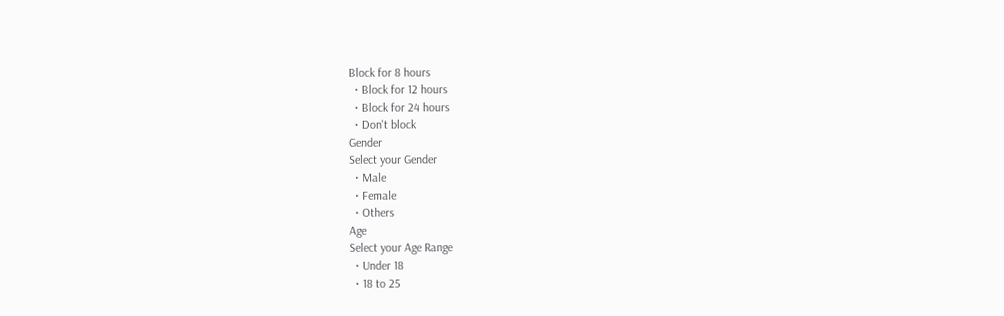Block for 8 hours
  • Block for 12 hours
  • Block for 24 hours
  • Don't block
Gender
Select your Gender
  • Male
  • Female
  • Others
Age
Select your Age Range
  • Under 18
  • 18 to 25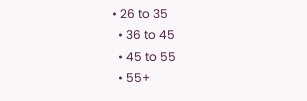• 26 to 35
  • 36 to 45
  • 45 to 55
  • 55+